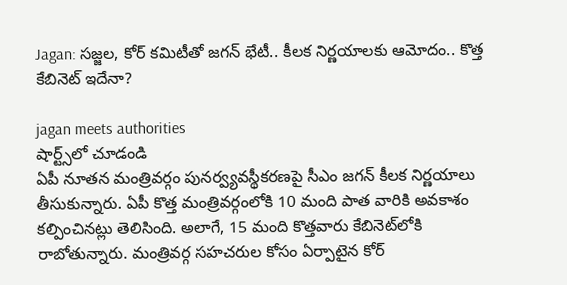Jagan: స‌జ్జ‌ల‌, కోర్ క‌మిటీతో జ‌గ‌న్ భేటీ.. కీల‌క నిర్ణ‌యాలకు ఆమోదం.. కొత్త కేబినెట్ ఇదేనా?

jagan meets authorities
షార్ట్స్‌లో చూడండి
ఏపీ నూతన మంత్రివర్గం పునర్వ్యవస్థీకరణపై సీఎం జ‌గ‌న్ కీల‌క నిర్ణ‌యాలు తీసుకున్నారు. ఏపీ కొత్త మంత్రివర్గంలోకి 10 మంది పాత వారికి అవకాశం కల్పించిన‌ట్లు తెలిసింది. అలాగే, 15 మంది కొత్తవారు కేబినెట్‌లోకి రాబోతున్నారు. మంత్రివర్గ సహచరుల కోసం ఏర్పాటైన‌ కోర్‌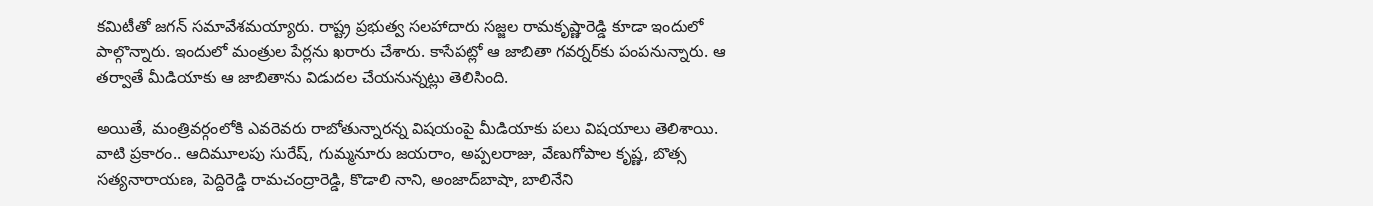కమిటీతో జ‌గన్‌ సమావేశమయ్యారు. రాష్ట్ర ప్రభుత్వ సలహాదారు సజ్జల రామకృష్ణారెడ్డి కూడా ఇందులో పాల్గొన్నారు. ఇందులో మంత్రుల పేర్లను ఖరారు చేశారు. కాసేప‌ట్లో ఆ జాబితా గవర్నర్‌కు పంపనున్నారు. ఆ త‌ర్వాతే మీడియాకు ఆ జాబితాను విడుద‌ల చేయ‌నున్న‌ట్లు తెలిసింది.

అయితే, మంత్రివ‌ర్గంలోకి ఎవ‌రెవ‌రు రాబోతున్నార‌న్న విష‌యంపై మీడియాకు ప‌లు విష‌యాలు తెలిశాయి. వాటి ప్ర‌కారం.. ఆదిమూలపు సురేష్‌, గుమ్మనూరు జయరాం, అప్పలరాజు, వేణుగోపాల కృష్ణ, బొత్స సత్యనారాయణ, పెద్దిరెడ్డి రామచంద్రారెడ్డి, కొడాలి నాని, అంజాద్‌బాషా, బాలినేని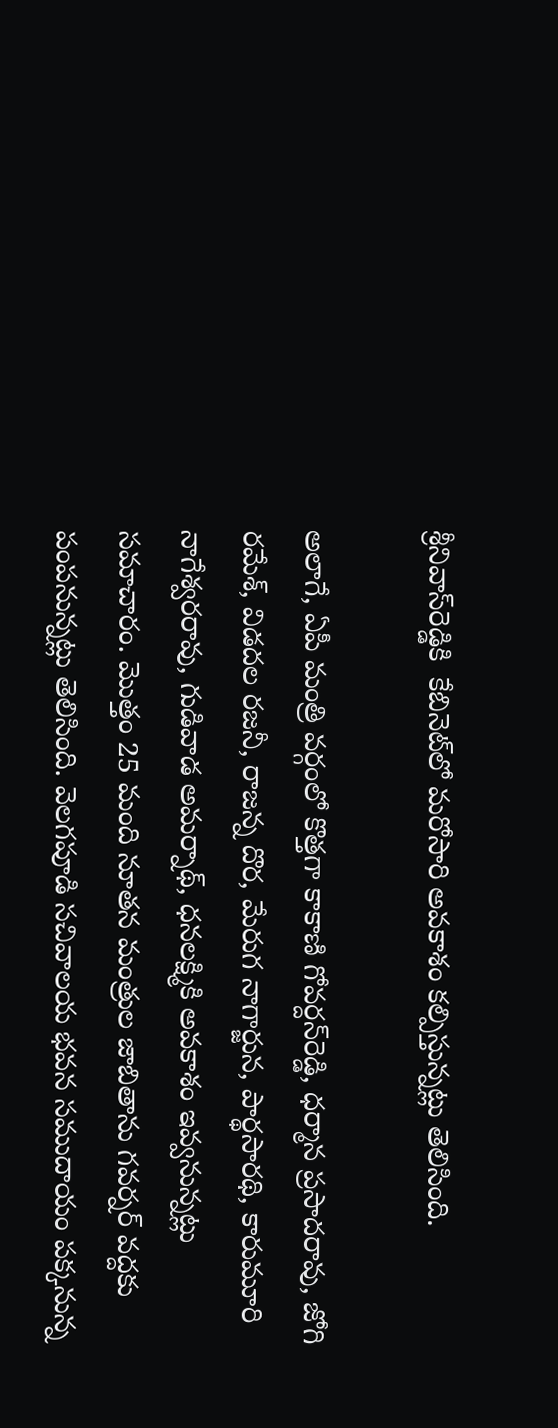శ్రీనివాస్‌రెడ్డికి  కేబినెట్‌లో మరోసారి అవకాశం కల్పిస్తున్నట్లు తెలిసింది.

అలాగే, ఏపీ మంత్రి వ‌ర్గంలో కొత్త‌గా కాకాణి గోవర్దన్‌రెడ్డి, ధర్మాన ప్రసాదరావు, జోగి రమేశ్, విడదల రజనీ, రాజన్న దొర, మేరుగ నాగార్జున, పార్థసారథి, కారుమూరి నాగేశ్వరరావు, గుడివాడ అమర్నాథ్‌, ధనలక్ష్మికి అవ‌కాశం ఇవ్వ‌నున్న‌ట్లు స‌మాచారం. మొత్తం 25 మంది నూతన మంత్రుల జాబితాను గవర్నర్ వద్దకు పంపనున్న‌ట్లు తెలిసింది. వెలగపూడి సచివాలయ భవన సముదాయం పక్కనున్న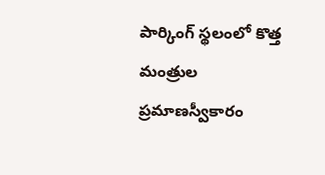పార్కింగ్‌ స్థలంలో కొత్త మంత్రుల ప్రమాణస్వీకారం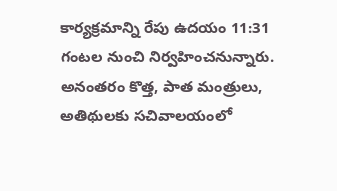కార్యక్రమాన్ని రేపు ఉద‌యం 11:31 గంటల నుంచి నిర్వహించనున్నారు. అనంత‌రం కొత్త, పాత మంత్రులు, అతిథులకు సచివాలయంలో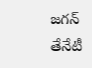జ‌గ‌న్ తేనేటీ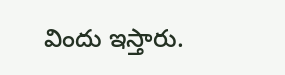విందు ఇస్తారు.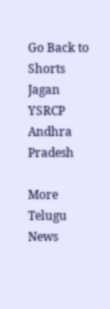Go Back to Shorts
Jagan
YSRCP
Andhra Pradesh

More Telugu News